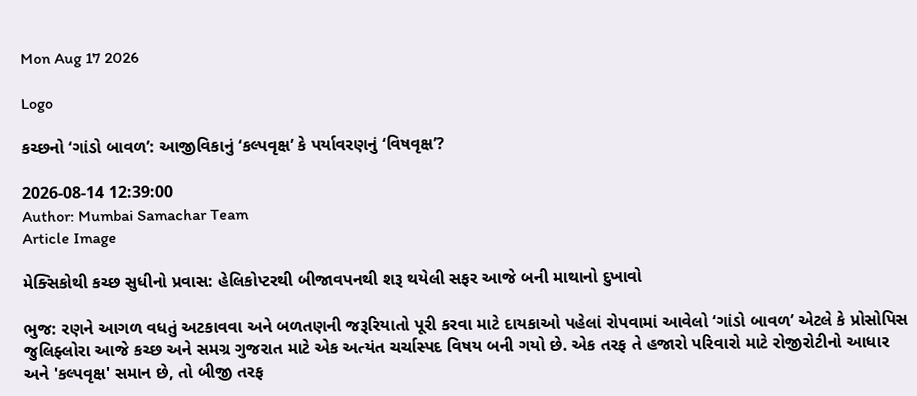Mon Aug 17 2026

Logo

કચ્છનો ‘ગાંડો બાવળ’: આજીવિકાનું ‘કલ્પવૃક્ષ’ કે પર્યાવરણનું ‘વિષવૃક્ષ’?

2026-08-14 12:39:00
Author: Mumbai Samachar Team
Article Image

મેક્સિકોથી કચ્છ સુધીનો પ્રવાસ: હેલિકોપ્ટરથી બીજાવપનથી શરૂ થયેલી સફર આજે બની માથાનો દુખાવો

ભુજ: રણને આગળ વધતું અટકાવવા અને બળતણની જરૂરિયાતો પૂરી કરવા માટે દાયકાઓ પહેલાં રોપવામાં આવેલો ‘ગાંડો બાવળ’ એટલે કે પ્રોસોપિસ જુલિફ્લોરા આજે કચ્છ અને સમગ્ર ગુજરાત માટે એક અત્યંત ચર્ચાસ્પદ વિષય બની ગયો છે. એક તરફ તે હજારો પરિવારો માટે રોજીરોટીનો આધાર અને 'કલ્પવૃક્ષ' સમાન છે, તો બીજી તરફ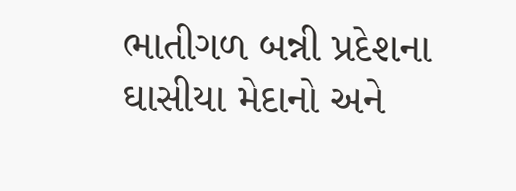ભાતીગળ બન્ની પ્રદેશના ઘાસીયા મેદાનો અને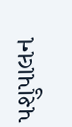પશુપાલન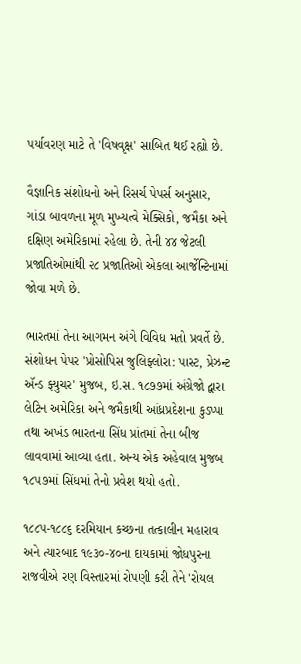પર્યાવરણ માટે તે 'વિષવૃક્ષ' સાબિત થઈ રહ્યો છે.

વૈજ્ઞાનિક સંશોધનો અને રિસર્ચ પેપર્સ અનુસાર, ગાંડા બાવળના મૂળ મુખ્યત્વે મેક્સિકો, જમૈકા અને દક્ષિણ અમેરિકામાં રહેલા છે. તેની ૪૪ જેટલી પ્રજાતિઓમાંથી ૨૮ પ્રજાતિઓ એકલા આર્જેન્ટિનામાં જોવા મળે છે.

ભારતમાં તેના આગમન અંગે વિવિધ મતો પ્રવર્તે છે. સંશોધન પેપર 'પ્રોસોપિસ જુલિફ્લોરા: પાસ્ટ, પ્રેઝન્ટ ઍન્ડ ફ્યુચર' મુજબ, ઇ.સ. ૧૮૭૭માં અંગ્રેજો દ્વારા લેટિન અમેરિકા અને જમૈકાથી આંધ્રપ્રદેશના કુડપ્પા તથા અખંડ ભારતના સિંધ પ્રાંતમાં તેના બીજ લાવવામાં આવ્યા હતા. અન્ય એક અહેવાલ મુજબ ૧૮૫૭માં સિંધમાં તેનો પ્રવેશ થયો હતો.

૧૮૮૫-૧૮૮૬ દરમિયાન કચ્છના તત્કાલીન મહારાવ અને ત્યારબાદ ૧૯૩૦-૪૦ના દાયકામાં જોધપુરના રાજવીએ રણ વિસ્તારમાં રોપણી કરી તેને 'રોયલ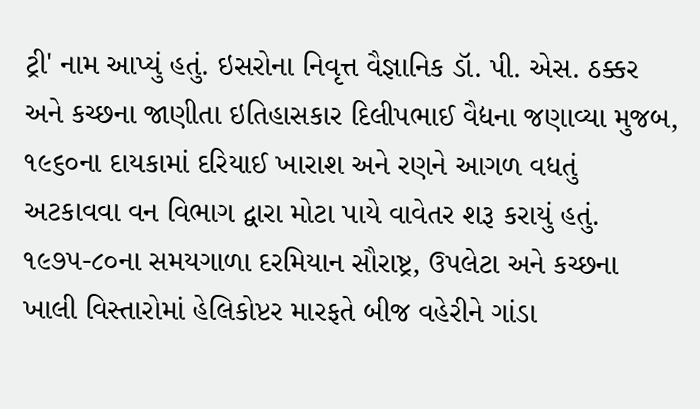ટ્રી' નામ આપ્યું હતું. ઇસરોના નિવૃત્ત વૈજ્ઞાનિક ડૉ. પી. એસ. ઠક્કર અને કચ્છના જાણીતા ઇતિહાસકાર દિલીપભાઈ વૈદ્યના જણાવ્યા મુજબ, ૧૯૬૦ના દાયકામાં દરિયાઈ ખારાશ અને રણને આગળ વધતું અટકાવવા વન વિભાગ દ્વારા મોટા પાયે વાવેતર શરૂ કરાયું હતું. ૧૯૭૫-૮૦ના સમયગાળા દરમિયાન સૌરાષ્ટ્ર, ઉપલેટા અને કચ્છના ખાલી વિસ્તારોમાં હેલિકોપ્ટર મારફતે બીજ વહેરીને ગાંડા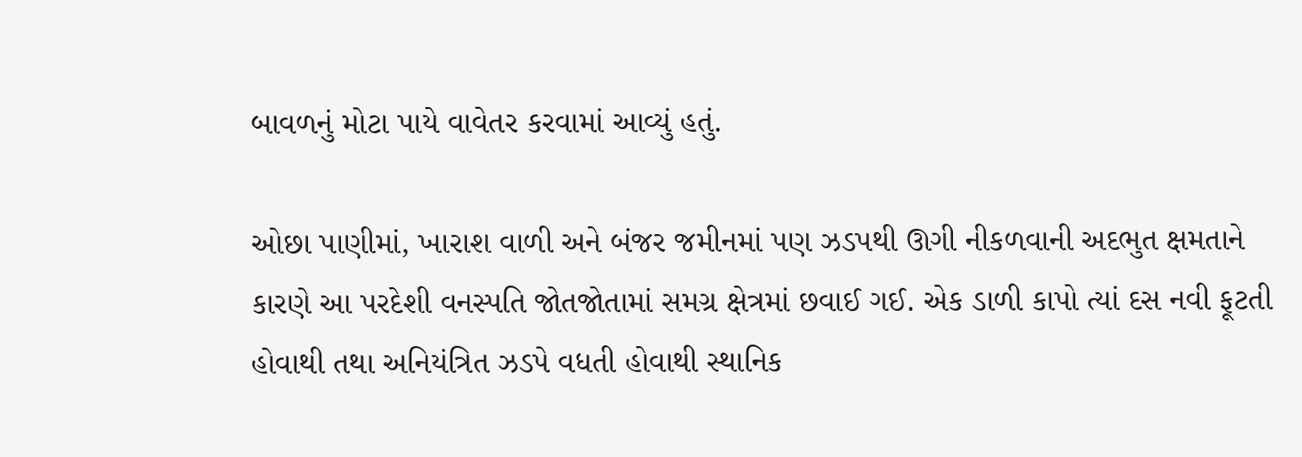બાવળનું મોટા પાયે વાવેતર કરવામાં આવ્યું હતું.

ઓછા પાણીમાં, ખારાશ વાળી અને બંજર જમીનમાં પણ ઝડપથી ઊગી નીકળવાની અદભુત ક્ષમતાને કારણે આ પરદેશી વનસ્પતિ જોતજોતામાં સમગ્ર ક્ષેત્રમાં છવાઈ ગઈ. એક ડાળી કાપો ત્યાં દસ નવી ફૂટતી હોવાથી તથા અનિયંત્રિત ઝડપે વધતી હોવાથી સ્થાનિક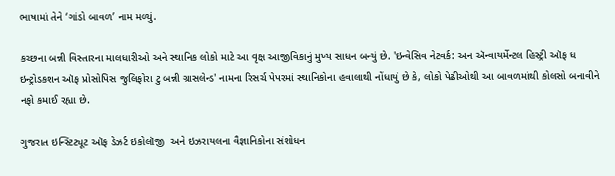ભાષામાં તેને ‘ગાંડો બાવળ’ નામ મળ્યું.

કચ્છના બન્ની વિસ્તારના માલધારીઓ અને સ્થાનિક લોકો માટે આ વૃક્ષ આજીવિકાનું મુખ્ય સાધન બન્યું છે. 'ઇન્વેસિવ નેટવર્ક: અન ઍન્વાયર્મેન્ટલ હિસ્ટ્રી ઑફ ધ ઇન્ટ્રોડકશન ઑફ પ્રોસોપિસ જુલિફોરા ટુ બન્ની ગ્રાસલેન્ડ' નામના રિસર્ચ પેપરમાં સ્થાનિકોના હવાલાથી નોંધાયું છે કે, લોકો પેઢીઓથી આ બાવળમાંથી કોલસો બનાવીને નફો કમાઈ રહ્યા છે.

ગુજરાત ઇન્સ્ટિટ્યૂટ ઑફ ડેઝર્ટ ઇકોલૉજી  અને ઇઝરાયલના વૈજ્ઞાનિકોના સંશોધન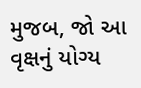મુજબ, જો આ વૃક્ષનું યોગ્ય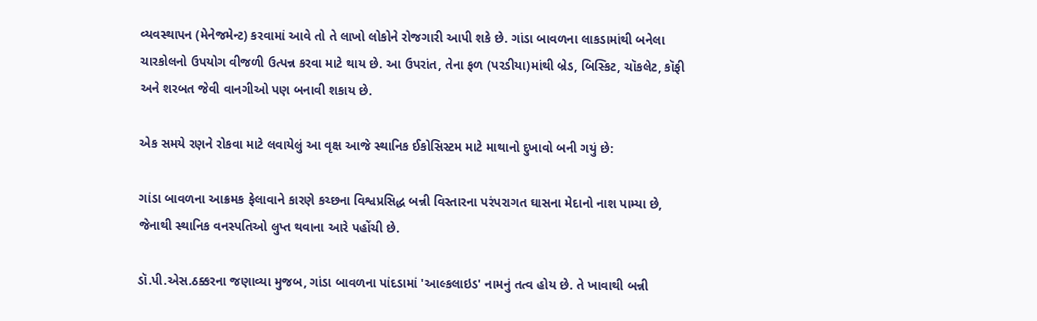વ્યવસ્થાપન (મેનેજમેન્ટ) કરવામાં આવે તો તે લાખો લોકોને રોજગારી આપી શકે છે. ગાંડા બાવળના લાકડામાંથી બનેલા ચારકોલનો ઉપયોગ વીજળી ઉત્પન્ન કરવા માટે થાય છે. આ ઉપરાંત, તેના ફળ (પરડીયા)માંથી બ્રેડ, બિસ્કિટ, ચૉકલેટ, કૉફી અને શરબત જેવી વાનગીઓ પણ બનાવી શકાય છે.

એક સમયે રણને રોકવા માટે લવાયેલું આ વૃક્ષ આજે સ્થાનિક ઈકોસિસ્ટમ માટે માથાનો દુખાવો બની ગયું છે:

ગાંડા બાવળના આક્રમક ફેલાવાને કારણે કચ્છના વિશ્વપ્રસિદ્ધ બન્ની વિસ્તારના પરંપરાગત ઘાસના મેદાનો નાશ પામ્યા છે, જેનાથી સ્થાનિક વનસ્પતિઓ લુપ્ત થવાના આરે પહોંચી છે.

ડૉ.પી.એસ.ઠક્કરના જણાવ્યા મુજબ, ગાંડા બાવળના પાંદડામાં 'આલ્કલાઇડ' નામનું તત્વ હોય છે. તે ખાવાથી બન્ની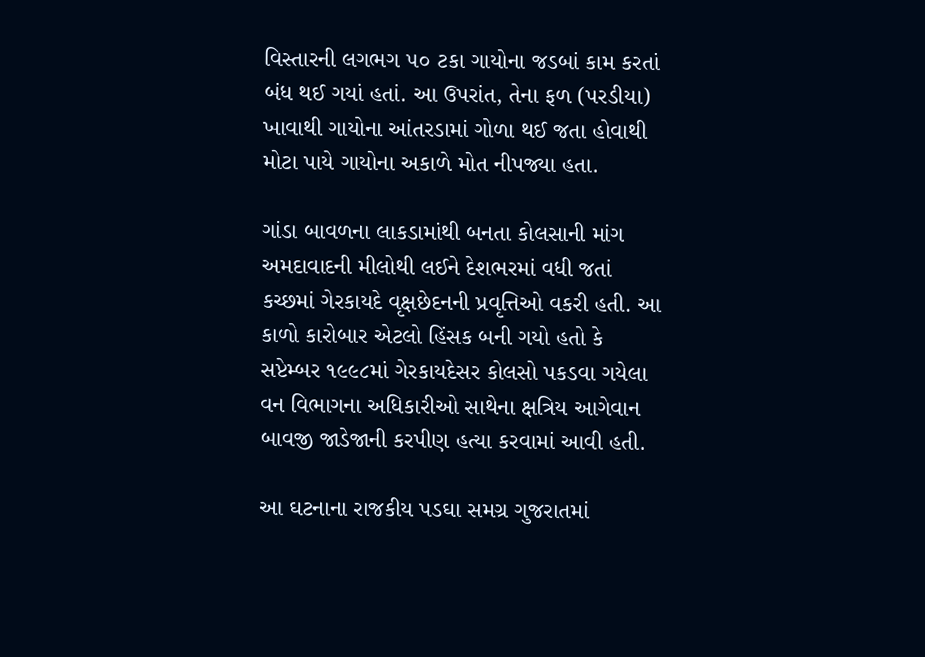વિસ્તારની લગભગ ૫૦ ટકા ગાયોના જડબાં કામ કરતાં બંધ થઈ ગયાં હતાં. આ ઉપરાંત, તેના ફળ (પરડીયા) ખાવાથી ગાયોના આંતરડામાં ગોળા થઈ જતા હોવાથી મોટા પાયે ગાયોના અકાળે મોત નીપજ્યા હતા.

ગાંડા બાવળના લાકડામાંથી બનતા કોલસાની માંગ અમદાવાદની મીલોથી લઈને દેશભરમાં વધી જતાં કચ્છમાં ગેરકાયદે વૃક્ષછેદનની પ્રવૃત્તિઓ વકરી હતી. આ કાળો કારોબાર એટલો હિંસક બની ગયો હતો કે સપ્ટેમ્બર ૧૯૯૮માં ગેરકાયદેસર કોલસો પકડવા ગયેલા વન વિભાગના અધિકારીઓ સાથેના ક્ષત્રિય આગેવાન બાવજી જાડેજાની કરપીણ હત્યા કરવામાં આવી હતી.

આ ઘટનાના રાજકીય પડઘા સમગ્ર ગુજરાતમાં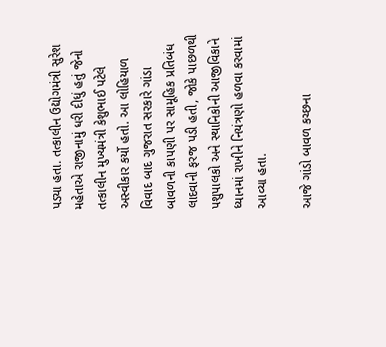પડ્યા હતા. તત્કાલીન ઉદ્યોગમંત્રી સુરેશ મહેતાએ રાજીનામું ધરી દીધું હતું જેનો તત્કાલીન મુખ્યમંત્રી કેશુભાઈ પટેલે અસ્વીકાર કર્યો હતો. આ લોહિયાળ વિવાદ બાદ ગુજરાત સરકારે ગાંડા બાવળની કાપણી પર સામૂહિક પ્રતિબંધ લાદવાની ફરજ પડી હતી, જોકે પાછળથી પશુપાલકો અને સ્થાનિકોની આજીવિકાને ધ્યાનમાં રાખીને નિયંત્રણો હળવા કરવામાં આવ્યા હતા.

આજે ગાંડો બાવળ કચ્છના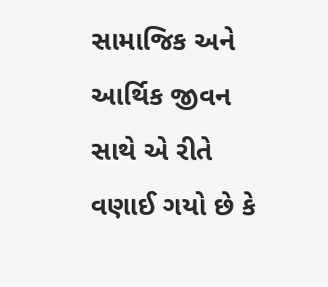સામાજિક અને આર્થિક જીવન સાથે એ રીતે વણાઈ ગયો છે કે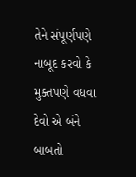તેને સંપૂર્ણપણે નાબૂદ કરવો કે મુક્તપણે વધવા દેવો એ બંને બાબતો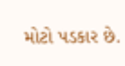મોટો પડકાર છે.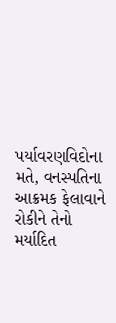પર્યાવરણવિદોના મતે, વનસ્પતિના આક્રમક ફેલાવાને રોકીને તેનો મર્યાદિત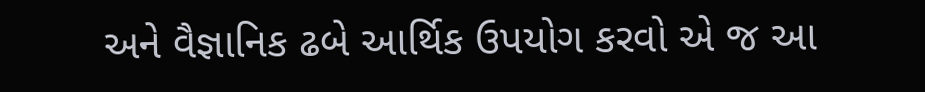અને વૈજ્ઞાનિક ઢબે આર્થિક ઉપયોગ કરવો એ જ આ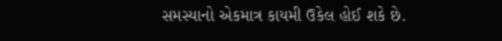સમસ્યાનો એકમાત્ર કાયમી ઉકેલ હોઈ શકે છે.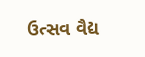ઉત્સવ વૈદ્ય